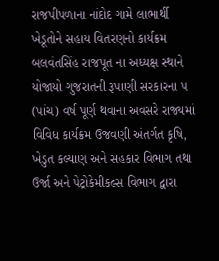રાજપીપળાના નાંદોદ ગામે લાભાર્થી ખેડૂતોને સહાય વિતરણનો કાર્યક્રમ બલવંતસિંહ રાજપૂત ના અધ્યક્ષ સ્થાને યોજાયો ગુજરાતની રૂપાણી સરકારના ૫ (પાંચ) વર્ષ પૂર્ણ થવાના અવસરે રાજ્યમાં વિવિધ કાર્યક્રમ ઉજવણી અંતર્ગત કૃષિ, ખેડુત કલ્યાણ અને સહકાર વિભાગ તથા ઉર્જા અને પેટ્રોકેમીકલ્સ વિભાગ દ્વારા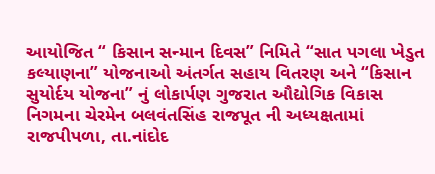આયોજિત “ કિસાન સન્માન દિવસ” નિમિતે “સાત પગલા ખેડુત કલ્યાણના” યોજનાઓ અંતર્ગત સહાય વિતરણ અને “કિસાન સુયોર્દય યોજના” નું લોકાર્પણ ગુજરાત ઔદ્યોગિક વિકાસ નિગમના ચેરમેન બલવંતસિંહ રાજપૂત ની અધ્યક્ષતામાં રાજપીપળા, તા.નાંદોદ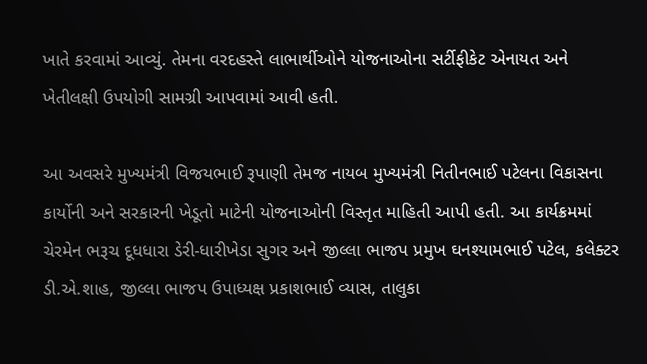ખાતે કરવામાં આવ્યું. તેમના વરદહસ્તે લાભાર્થીઓને યોજનાઓના સર્ટીફીકેટ એનાયત અને ખેતીલક્ષી ઉપયોગી સામગ્રી આપવામાં આવી હતી.

આ અવસરે મુખ્યમંત્રી વિજયભાઈ રૂપાણી તેમજ નાયબ મુખ્યમંત્રી નિતીનભાઈ પટેલના વિકાસના કાર્યોની અને સરકારની ખેડૂતો માટેની યોજનાઓની વિસ્તૃત માહિતી આપી હતી. આ કાર્યક્રમમાં ચેરમેન ભરૂચ દૂધધારા ડેરી-ધારીખેડા સુગર અને જીલ્લા ભાજપ પ્રમુખ ઘનશ્યામભાઈ પટેલ, કલેક્ટર ડી.એ.શાહ, જીલ્લા ભાજપ ઉપાધ્યક્ષ પ્રકાશભાઈ વ્યાસ, તાલુકા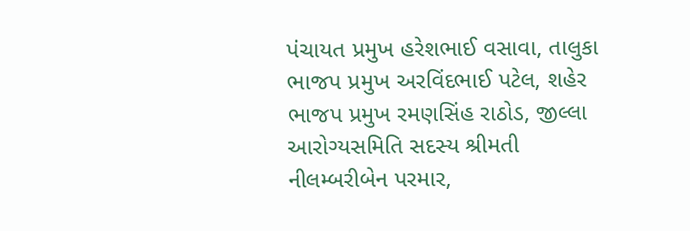પંચાયત પ્રમુખ હરેશભાઈ વસાવા, તાલુકા ભાજપ પ્રમુખ અરવિંદભાઈ પટેલ, શહેર ભાજપ પ્રમુખ રમણસિંહ રાઠોડ, જીલ્લા આરોગ્યસમિતિ સદસ્ય શ્રીમતી નીલમ્બરીબેન પરમાર,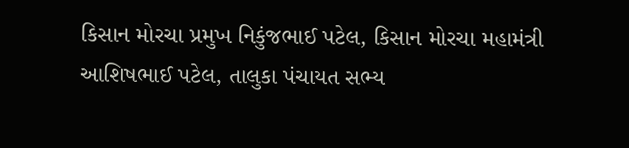કિસાન મોરચા પ્રમુખ નિકુંજભાઈ પટેલ, કિસાન મોરચા મહામંત્રી આશિષભાઈ પટેલ, તાલુકા પંચાયત સભ્ય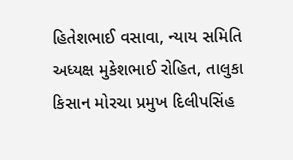હિતેશભાઈ વસાવા, ન્યાય સમિતિ અધ્યક્ષ મુકેશભાઈ રોહિત, તાલુકા કિસાન મોરચા પ્રમુખ દિલીપસિંહ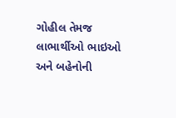ગોહીલ તેમજ લાભાર્થીઓ ભાઇઓ અને બહેનોની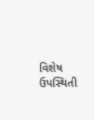વિશેષ ઉપસ્થિતી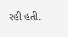રહી હતી.